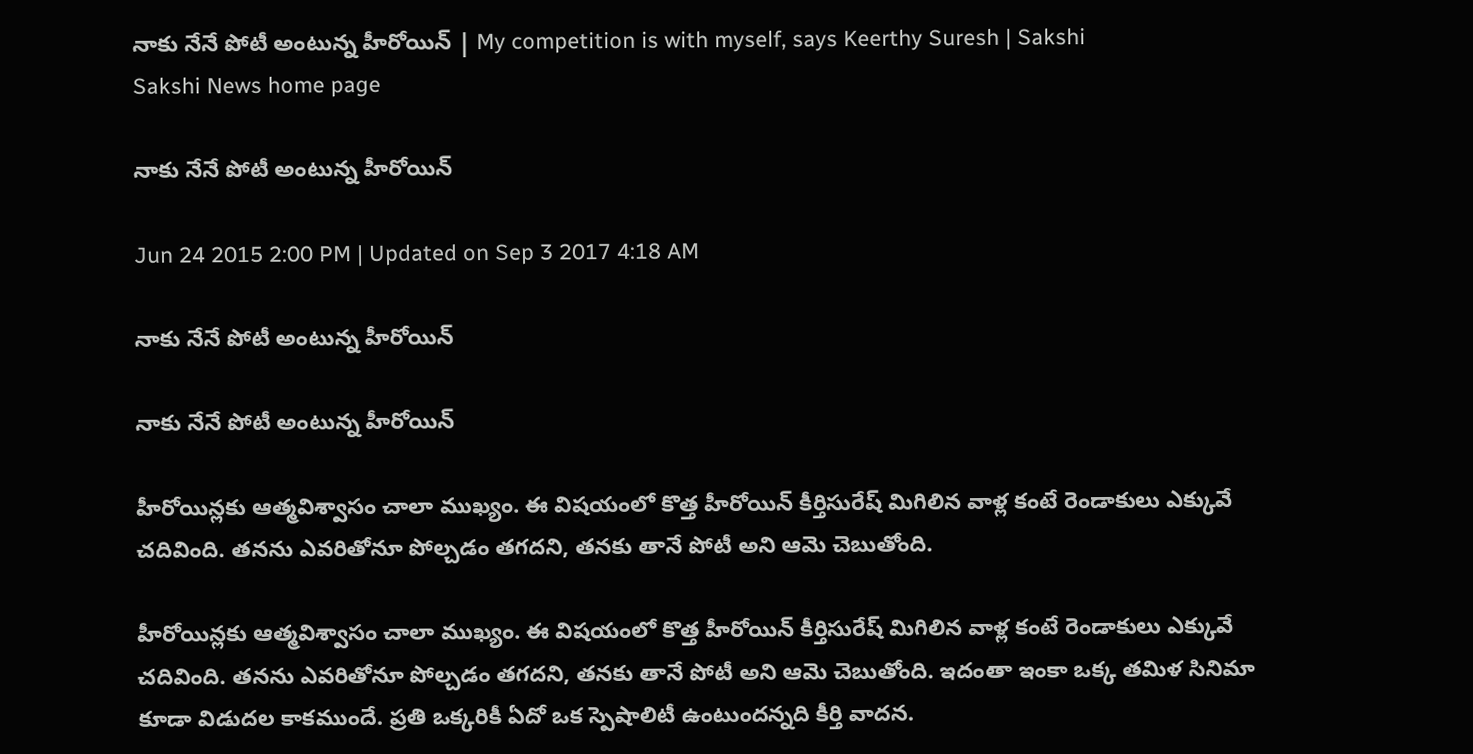నాకు నేనే పోటీ అంటున్న హీరోయిన్ | My competition is with myself, says Keerthy Suresh | Sakshi
Sakshi News home page

నాకు నేనే పోటీ అంటున్న హీరోయిన్

Jun 24 2015 2:00 PM | Updated on Sep 3 2017 4:18 AM

నాకు నేనే పోటీ అంటున్న హీరోయిన్

నాకు నేనే పోటీ అంటున్న హీరోయిన్

హీరోయిన్లకు ఆత్మవిశ్వాసం చాలా ముఖ్యం. ఈ విషయంలో కొత్త హీరోయిన్ కీర్తిసురేష్ మిగిలిన వాళ్ల కంటే రెండాకులు ఎక్కువే చదివింది. తనను ఎవరితోనూ పోల్చడం తగదని, తనకు తానే పోటీ అని ఆమె చెబుతోంది.

హీరోయిన్లకు ఆత్మవిశ్వాసం చాలా ముఖ్యం. ఈ విషయంలో కొత్త హీరోయిన్ కీర్తిసురేష్ మిగిలిన వాళ్ల కంటే రెండాకులు ఎక్కువే చదివింది. తనను ఎవరితోనూ పోల్చడం తగదని, తనకు తానే పోటీ అని ఆమె చెబుతోంది. ఇదంతా ఇంకా ఒక్క తమిళ సినిమా కూడా విడుదల కాకముందే. ప్రతి ఒక్కరికీ ఏదో ఒక స్పెషాలిటీ ఉంటుందన్నది కీర్తి వాదన.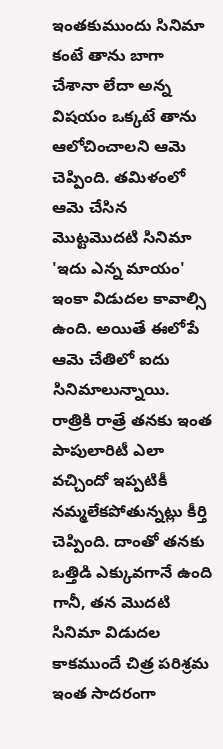ఇంతకుముందు సినిమా కంటే తాను బాగా చేశానా లేదా అన్న విషయం ఒక్కటే తాను ఆలోచించాలని ఆమె చెప్పింది. తమిళంలో ఆమె చేసిన మొట్టమొదటి సినిమా 'ఇదు ఎన్న మాయం' ఇంకా విడుదల కావాల్సి ఉంది. అయితే ఈలోపే ఆమె చేతిలో ఐదు సినిమాలున్నాయి. రాత్రికి రాత్రే తనకు ఇంత పాపులారిటీ ఎలా వచ్చిందో ఇప్పటికీ నమ్మలేకపోతున్నట్లు కీర్తి చెప్పింది. దాంతో తనకు ఒత్తిడి ఎక్కువగానే ఉంది గానీ, తన మొదటి సినిమా విడుదల కాకముందే చిత్ర పరిశ్రమ ఇంత సాదరంగా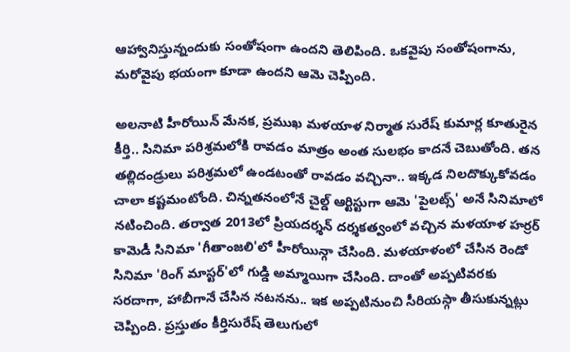ఆహ్వానిస్తున్నందుకు సంతోషంగా ఉందని తెలిపింది. ఒకవైపు సంతోషంగాను, మరోవైపు భయంగా కూడా ఉందని ఆమె చెప్పింది.

అలనాటి హీరోయిన్ మేనక, ప్రముఖ మళయాళ నిర్మాత సురేష్ కుమార్ల కూతురైన కీర్తి.. సినిమా పరిశ్రమలోకి రావడం మాత్రం అంత సులభం కాదనే చెబుతోంది. తన తల్లిదండ్రులు పరిశ్రమలో ఉండటంతో రావడం వచ్చినా.. ఇక్కడ నిలదొక్కుకోవడం చాలా కష్టమంటోంది. చిన్నతనంలోనే చైల్డ్ ఆర్టిస్టుగా ఆమె 'పైలట్స్' అనే సినిమాలో నటించింది. తర్వాత 2013లో ప్రియదర్శన్ దర్శకత్వంలో వచ్చిన మళయాళ హర్రర్ కామెడీ సినిమా 'గీతాంజలి'లో హీరోయిన్గా చేసింది. మళయాళంలో చేసిన రెండో సినిమా 'రింగ్ మాస్టర్'లో గుడ్డి అమ్మాయిగా చేసింది. దాంతో అప్పటివరకు సరదాగా, హాబీగానే చేసిన నటనను.. ఇక అప్పటినుంచి సీరియస్గా తీసుకున్నట్లు చెప్పింది. ప్రస్తుతం కీర్తిసురేష్ తెలుగులో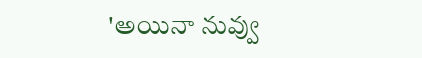'అయినా నువ్వు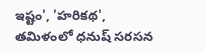ఇష్టం', 'హరికథ', తమిళంలో ధనుష్ సరసన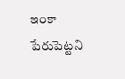ఇంకా పేరుపెట్టని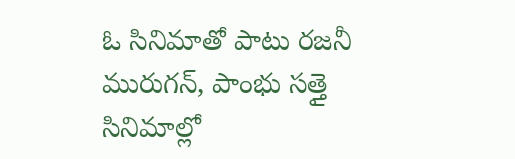ఓ సినిమాతో పాటు రజనీ మురుగన్, పాంభు సత్తై సినిమాల్లో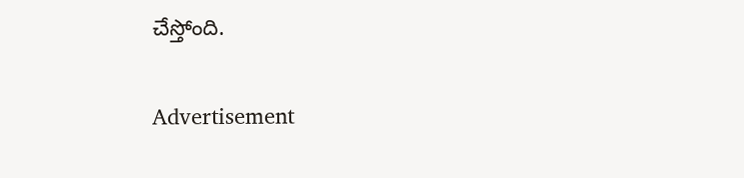చేస్తోంది.

Advertisement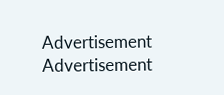Advertisement
Advertisement